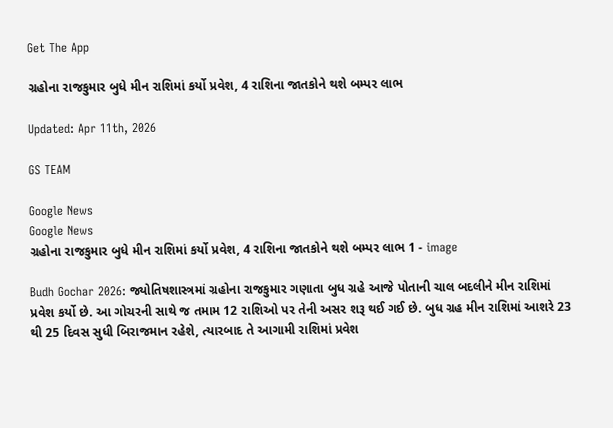Get The App

ગ્રહોના રાજકુમાર બુધે મીન રાશિમાં કર્યો પ્રવેશ, 4 રાશિના જાતકોને થશે બમ્પર લાભ

Updated: Apr 11th, 2026

GS TEAM

Google News
Google News
ગ્રહોના રાજકુમાર બુધે મીન રાશિમાં કર્યો પ્રવેશ, 4 રાશિના જાતકોને થશે બમ્પર લાભ 1 - image

Budh Gochar 2026: જ્યોતિષશાસ્ત્રમાં ગ્રહોના રાજકુમાર ગણાતા બુધ ગ્રહે આજે પોતાની ચાલ બદલીને મીન રાશિમાં પ્રવેશ કર્યો છે. આ ગોચરની સાથે જ તમામ 12 રાશિઓ પર તેની અસર શરૂ થઈ ગઈ છે. બુધ ગ્રહ મીન રાશિમાં આશરે 23 થી 25 દિવસ સુધી બિરાજમાન રહેશે, ત્યારબાદ તે આગામી રાશિમાં પ્રવેશ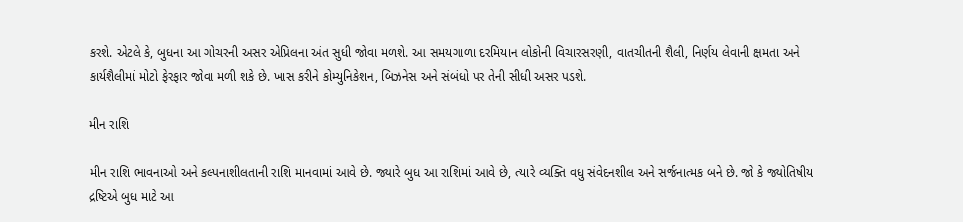કરશે. એટલે કે, બુધના આ ગોચરની અસર એપ્રિલના અંત સુધી જોવા મળશે. આ સમયગાળા દરમિયાન લોકોની વિચારસરણી, વાતચીતની શૈલી, નિર્ણય લેવાની ક્ષમતા અને કાર્યશૈલીમાં મોટો ફેરફાર જોવા મળી શકે છે. ખાસ કરીને કોમ્યુનિકેશન, બિઝનેસ અને સંબંધો પર તેની સીધી અસર પડશે.

મીન રાશિ

મીન રાશિ ભાવનાઓ અને કલ્પનાશીલતાની રાશિ માનવામાં આવે છે. જ્યારે બુધ આ રાશિમાં આવે છે, ત્યારે વ્યક્તિ વધુ સંવેદનશીલ અને સર્જનાત્મક બને છે. જો કે જ્યોતિષીય દ્રષ્ટિએ બુધ માટે આ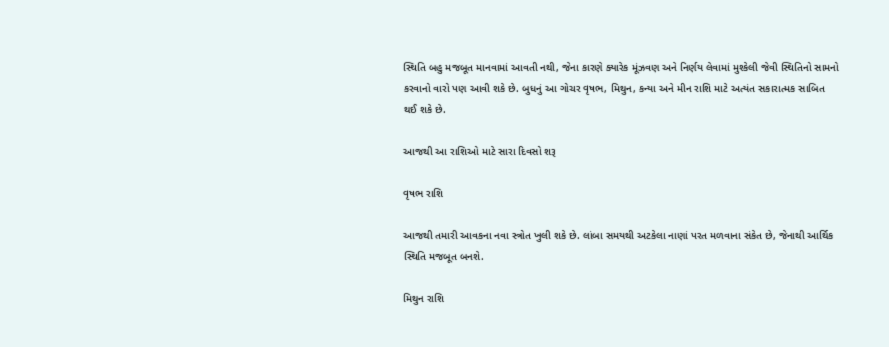સ્થિતિ બહુ મજબૂત માનવામાં આવતી નથી, જેના કારણે ક્યારેક મૂંઝવણ અને નિર્ણય લેવામાં મુશ્કેલી જેવી સ્થિતિનો સામનો કરવાનો વારો પણ આવી શકે છે. બુધનું આ ગોચર વૃષભ, મિથુન, કન્યા અને મીન રાશિ માટે અત્યંત સકારાત્મક સાબિત થઈ શકે છે.

આજથી આ રાશિઓ માટે સારા દિવસો શરૂ

વૃષભ રાશિ

આજથી તમારી આવકના નવા સ્ત્રોત ખુલી શકે છે. લાંબા સમયથી અટકેલા નાણાં પરત મળવાના સંકેત છે, જેનાથી આર્થિક સ્થિતિ મજબૂત બનશે.

મિથુન રાશિ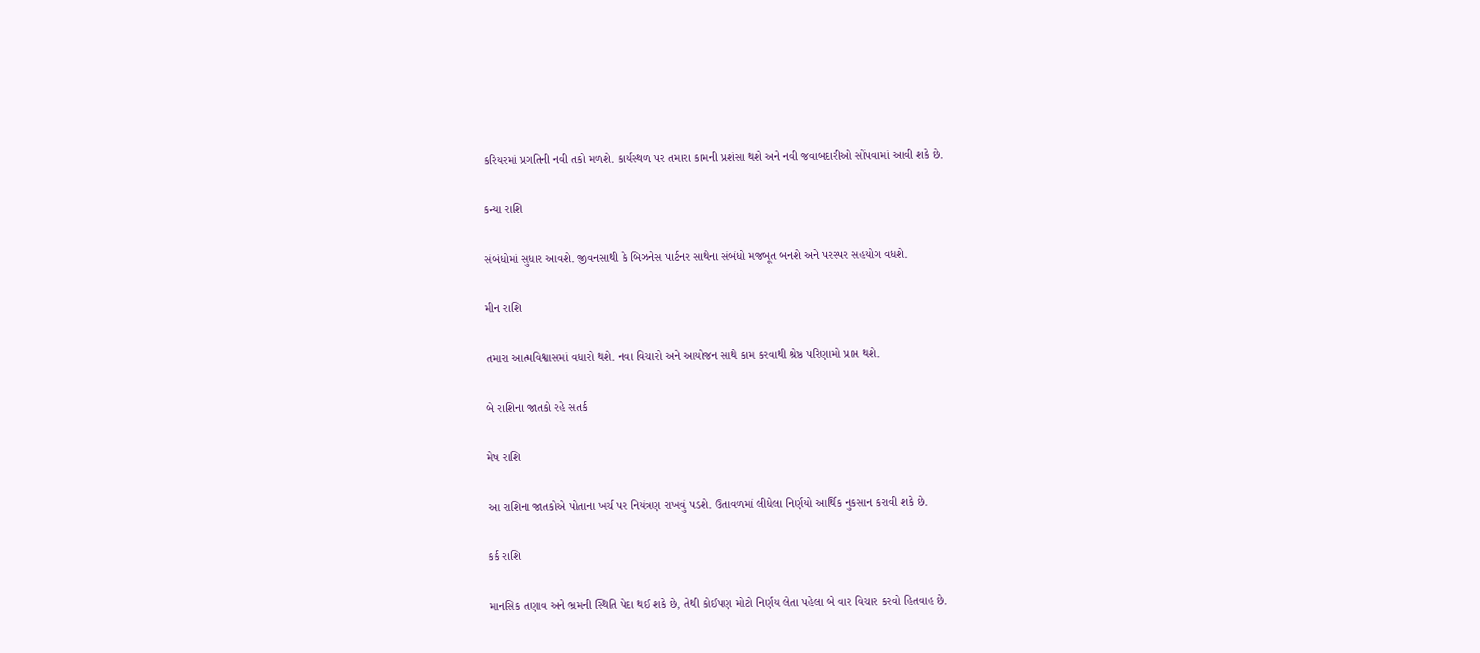કરિયરમાં પ્રગતિની નવી તકો મળશે. કાર્યસ્થળ પર તમારા કામની પ્રશંસા થશે અને નવી જવાબદારીઓ સોંપવામાં આવી શકે છે.

કન્યા રાશિ

સંબંધોમાં સુધાર આવશે. જીવનસાથી કે બિઝનેસ પાર્ટનર સાથેના સંબંધો મજબૂત બનશે અને પરસ્પર સહયોગ વધશે.

મીન રાશિ

તમારા આત્મવિશ્વાસમાં વધારો થશે. નવા વિચારો અને આયોજન સાથે કામ કરવાથી શ્રેષ્ઠ પરિણામો પ્રાપ્ત થશે.

બે રાશિના જાતકો રહે સતર્ક

મેષ રાશિ

આ રાશિના જાતકોએ પોતાના ખર્ચ પર નિયંત્રણ રાખવું પડશે. ઉતાવળમાં લીધેલા નિર્ણયો આર્થિક નુકસાન કરાવી શકે છે.

કર્ક રાશિ

માનસિક તણાવ અને ભ્રમની સ્થિતિ પેદા થઈ શકે છે, તેથી કોઈપણ મોટો નિર્ણય લેતા પહેલા બે વાર વિચાર કરવો હિતવાહ છે.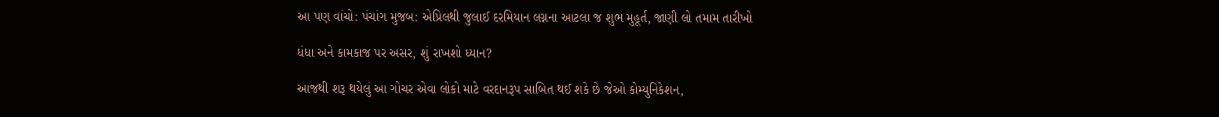આ પણ વાંચો: પંચાંગ મુજબ: એપ્રિલથી જુલાઈ દરમિયાન લગ્નના આટલા જ શુભ મુહૂર્ત, જાણી લો તમામ તારીખો

ધંધા અને કામકાજ પર અસર, શું રાખશો ધ્યાન?

આજથી શરૂ થયેલું આ ગોચર એવા લોકો માટે વરદાનરૂપ સાબિત થઈ શકે છે જેઓ કોમ્યુનિકેશન,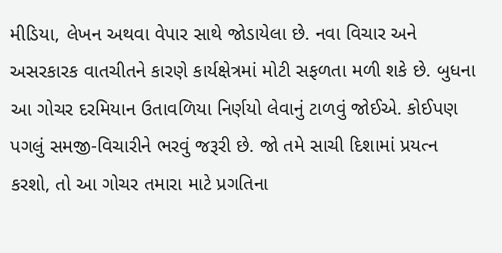મીડિયા, લેખન અથવા વેપાર સાથે જોડાયેલા છે. નવા વિચાર અને અસરકારક વાતચીતને કારણે કાર્યક્ષેત્રમાં મોટી સફળતા મળી શકે છે. બુધના આ ગોચર દરમિયાન ઉતાવળિયા નિર્ણયો લેવાનું ટાળવું જોઈએ. કોઈપણ પગલું સમજી-વિચારીને ભરવું જરૂરી છે. જો તમે સાચી દિશામાં પ્રયત્ન કરશો, તો આ ગોચર તમારા માટે પ્રગતિના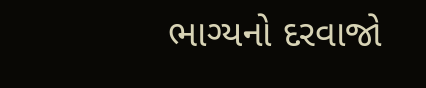ભાગ્યનો દરવાજો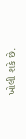ખોલી શકે છે.